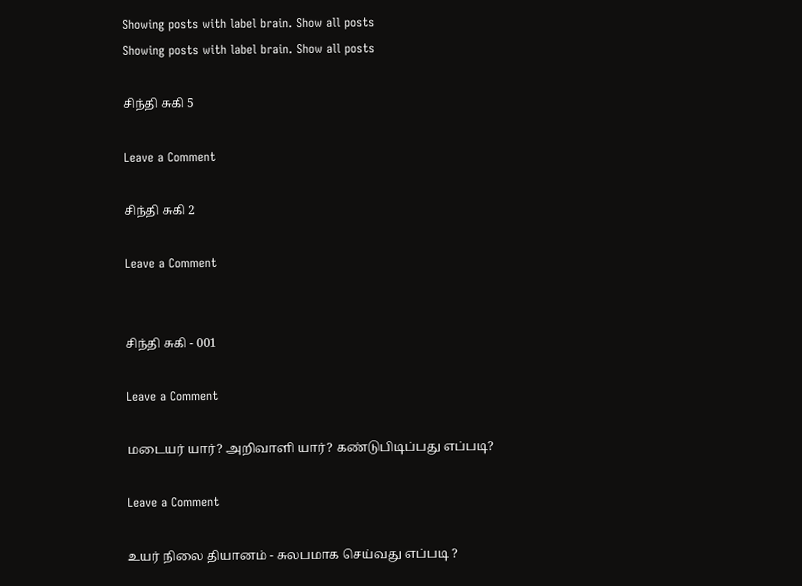Showing posts with label brain. Show all posts
Showing posts with label brain. Show all posts

சிந்தி சுகி 5

Leave a Comment

சிந்தி சுகி 2

Leave a Comment


சிந்தி சுகி - 001

Leave a Comment

மடையர் யார்? அறிவாளி யார்? கண்டுபிடிப்பது எப்படி?

Leave a Comment

உயர் நிலை தியானம் - சுலபமாக செய்வது எப்படி ?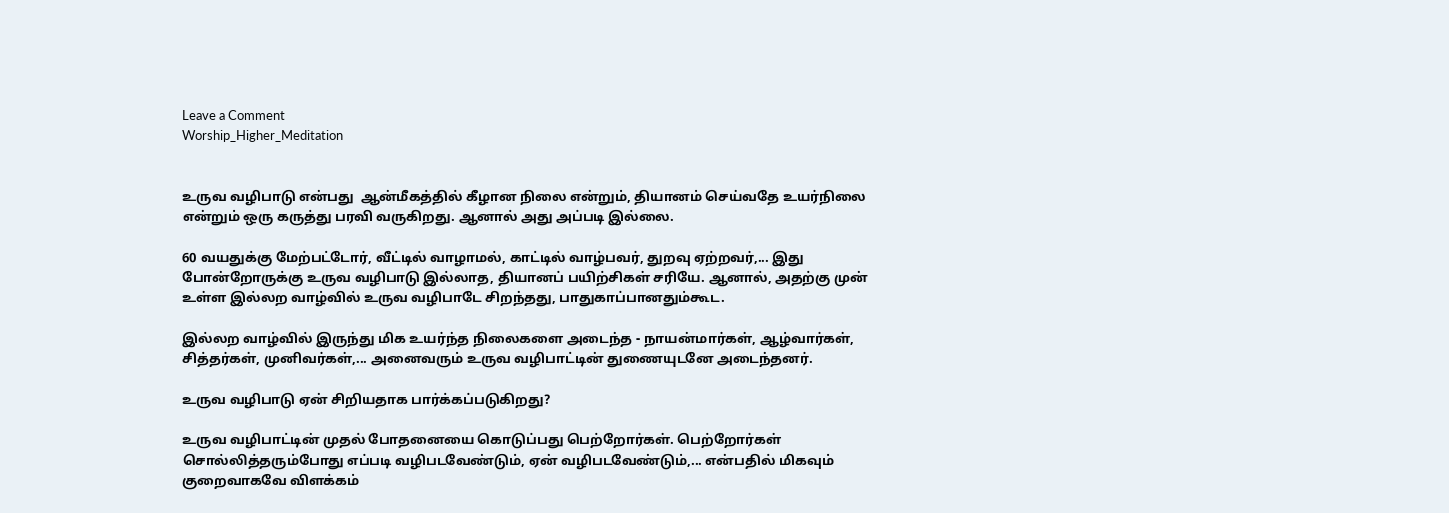Leave a Comment
Worship_Higher_Meditation


உருவ வழிபாடு என்பது  ஆன்மீகத்தில் கீழான நிலை என்றும், தியானம் செய்வதே உயர்நிலை என்றும் ஒரு கருத்து பரவி வருகிறது. ஆனால் அது அப்படி இல்லை.

60 வயதுக்கு மேற்பட்டோர், வீட்டில் வாழாமல், காட்டில் வாழ்பவர், துறவு ஏற்றவர்,... இது போன்றோருக்கு உருவ வழிபாடு இல்லாத, தியானப் பயிற்சிகள் சரியே. ஆனால், அதற்கு முன் உள்ள இல்லற வாழ்வில் உருவ வழிபாடே சிறந்தது, பாதுகாப்பானதும்கூட.

இல்லற வாழ்வில் இருந்து மிக உயர்ந்த நிலைகளை அடைந்த - நாயன்மார்கள், ஆழ்வார்கள், சித்தர்கள், முனிவர்கள்,... அனைவரும் உருவ வழிபாட்டின் துணையுடனே அடைந்தனர்.

உருவ வழிபாடு ஏன் சிறியதாக பார்க்கப்படுகிறது?

உருவ வழிபாட்டின் முதல் போதனையை கொடுப்பது பெற்றோர்கள். பெற்றோர்கள் சொல்லித்தரும்போது எப்படி வழிபடவேண்டும், ஏன் வழிபடவேண்டும்,... என்பதில் மிகவும் குறைவாகவே விளக்கம்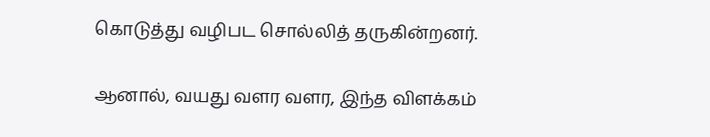கொடுத்து வழிபட சொல்லித் தருகின்றனர்.

ஆனால், வயது வளர வளர, இந்த விளக்கம்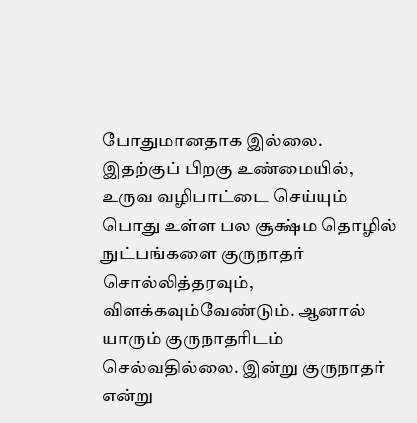போதுமானதாக இல்லை. இதற்குப் பிறகு உண்மையில், உருவ வழிபாட்டை செய்யும் பொது உள்ள பல சூக்ஷ்ம தொழில் நுட்பங்களை குருநாதர் சொல்லித்தரவும், விளக்கவும்வேண்டும். ஆனால் யாரும் குருநாதரிடம் செல்வதில்லை. இன்று குருநாதர் என்று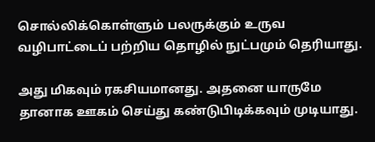சொல்லிக்கொள்ளும் பலருக்கும் உருவ வழிபாட்டைப் பற்றிய தொழில் நுட்பமும் தெரியாது.

அது மிகவும் ரகசியமானது. அதனை யாருமே தானாக ஊகம் செய்து கண்டுபிடிக்கவும் முடியாது.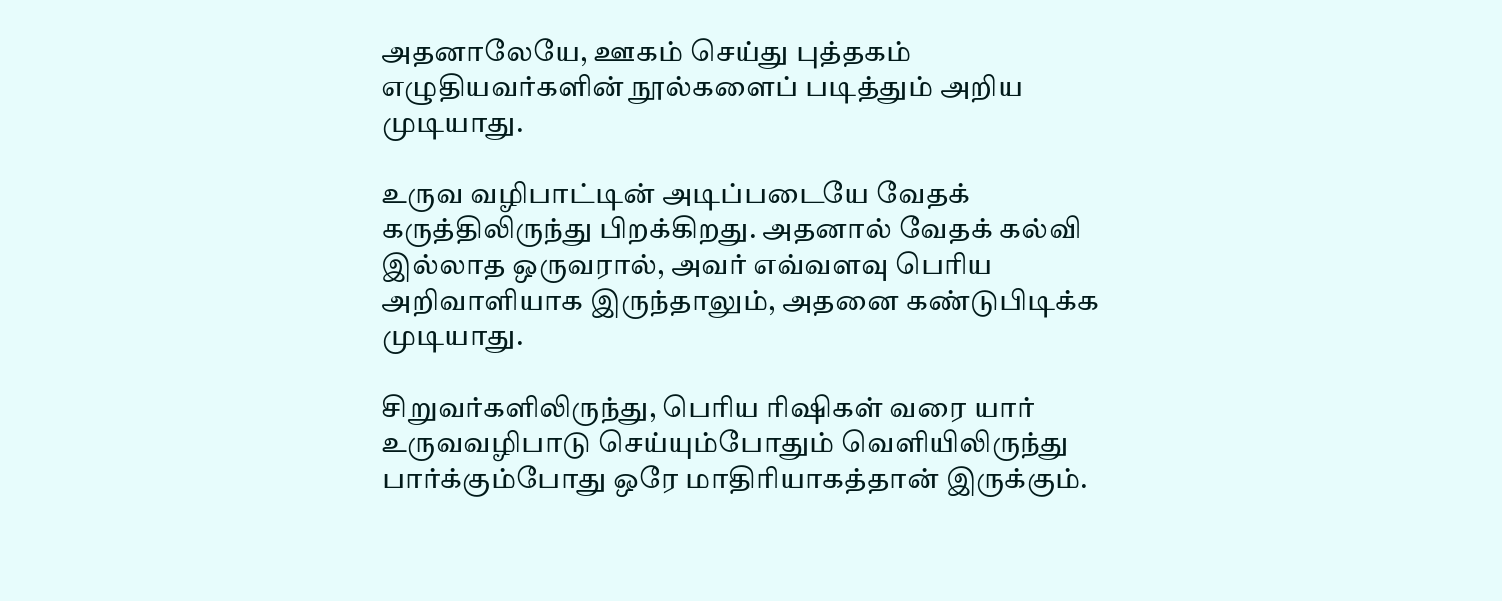அதனாலேயே, ஊகம் செய்து புத்தகம் எழுதியவர்களின் நூல்களைப் படித்தும் அறிய முடியாது.

உருவ வழிபாட்டின் அடிப்படையே வேதக் கருத்திலிருந்து பிறக்கிறது. அதனால் வேதக் கல்வி இல்லாத ஒருவரால், அவர் எவ்வளவு பெரிய அறிவாளியாக இருந்தாலும், அதனை கண்டுபிடிக்க முடியாது.

சிறுவர்களிலிருந்து, பெரிய ரிஷிகள் வரை யார் உருவவழிபாடு செய்யும்போதும் வெளியிலிருந்து பார்க்கும்போது ஒரே மாதிரியாகத்தான் இருக்கும்.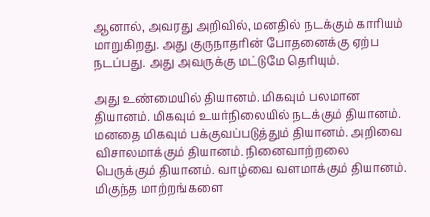ஆனால், அவரது அறிவில், மனதில் நடக்கும் காரியம் மாறுகிறது. அது குருநாதரின் போதனைக்கு ஏற்ப நடப்பது. அது அவருக்கு மட்டுமே தெரியும்.

அது உண்மையில் தியானம். மிகவும் பலமான தியானம். மிகவும் உயர்நிலையில் நடக்கும் தியானம். மனதை மிகவும் பக்குவப்படுத்தும் தியானம். அறிவை விசாலமாக்கும் தியானம். நினைவாற்றலை பெருக்கும் தியானம். வாழ்வை வளமாக்கும் தியானம். மிகுந்த மாற்றங்களை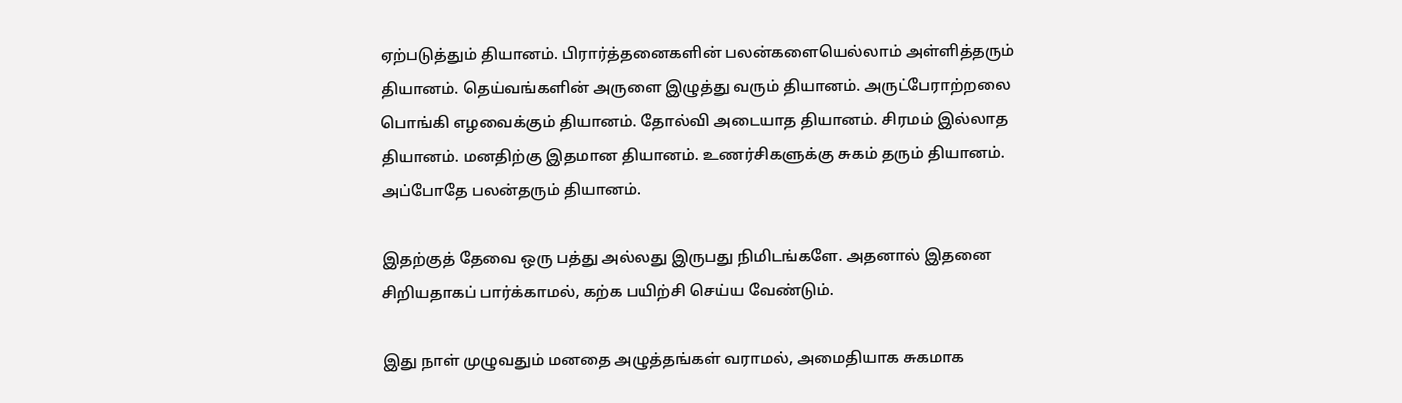ஏற்படுத்தும் தியானம். பிரார்த்தனைகளின் பலன்களையெல்லாம் அள்ளித்தரும் தியானம். தெய்வங்களின் அருளை இழுத்து வரும் தியானம். அருட்பேராற்றலை பொங்கி எழவைக்கும் தியானம். தோல்வி அடையாத தியானம். சிரமம் இல்லாத தியானம். மனதிற்கு இதமான தியானம். உணர்சிகளுக்கு சுகம் தரும் தியானம். அப்போதே பலன்தரும் தியானம்.

இதற்குத் தேவை ஒரு பத்து அல்லது இருபது நிமிடங்களே. அதனால் இதனை சிறியதாகப் பார்க்காமல், கற்க பயிற்சி செய்ய வேண்டும்.

இது நாள் முழுவதும் மனதை அழுத்தங்கள் வராமல், அமைதியாக சுகமாக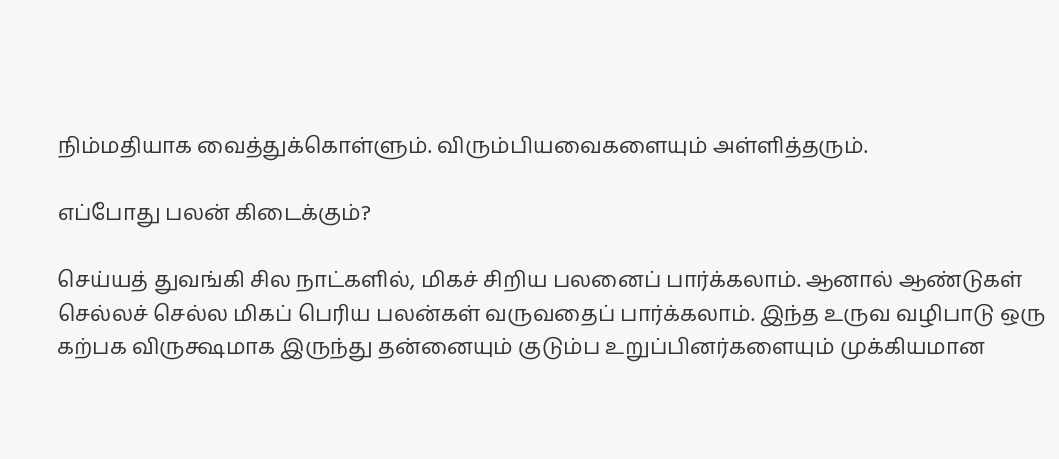நிம்மதியாக வைத்துக்கொள்ளும். விரும்பியவைகளையும் அள்ளித்தரும்.

எப்போது பலன் கிடைக்கும்?

செய்யத் துவங்கி சில நாட்களில், மிகச் சிறிய பலனைப் பார்க்கலாம். ஆனால் ஆண்டுகள் செல்லச் செல்ல மிகப் பெரிய பலன்கள் வருவதைப் பார்க்கலாம். இந்த உருவ வழிபாடு ஒரு கற்பக விருக்ஷமாக இருந்து தன்னையும் குடும்ப உறுப்பினர்களையும் முக்கியமான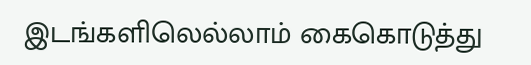இடங்களிலெல்லாம் கைகொடுத்து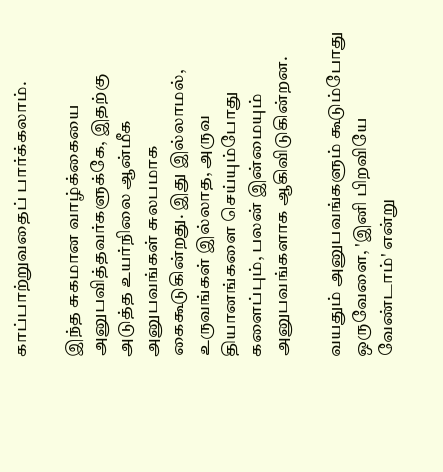காப்பாற்றுவதைப் பார்க்கலாம்.

இந்த சுகமான வாழ்க்கையை அனுபவித்தவர்களுக்கே, இதற்கு அடுத்த உயர்நிலை ஆன்மீக அனுபவங்கள் சுலபமாக கைகூடுகின்றது. இது இல்லாமல், உருவங்கள் இல்லாத, அருவ தியானங்களை செய்யும்போது களைப்பும், பலன் இன்மையும் அனுபவங்களாக ஆகிவிடுகின்றன.

வயதும் அனுபவங்களும் கூடும்போது ஒருவேளை, 'இனி பிறவியே வேண்டாம்' என்று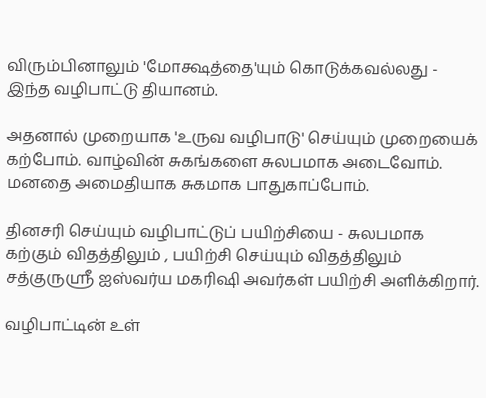விரும்பினாலும் 'மோக்ஷத்தை'யும் கொடுக்கவல்லது - இந்த வழிபாட்டு தியானம்.

அதனால் முறையாக 'உருவ வழிபாடு' செய்யும் முறையைக் கற்போம். வாழ்வின் சுகங்களை சுலபமாக அடைவோம். மனதை அமைதியாக சுகமாக பாதுகாப்போம்.

தினசரி செய்யும் வழிபாட்டுப் பயிற்சியை - சுலபமாக கற்கும் விதத்திலும் , பயிற்சி செய்யும் விதத்திலும் சத்குருஸ்ரீ ஐஸ்வர்ய மகரிஷி அவர்கள் பயிற்சி அளிக்கிறார்.

வழிபாட்டின் உள்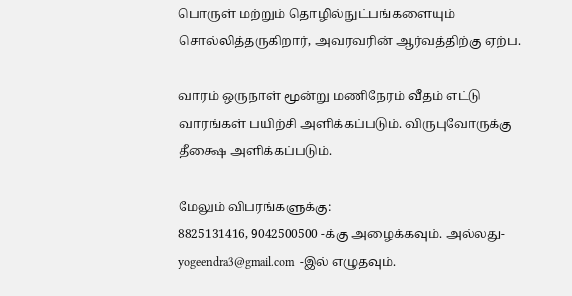பொருள் மற்றும் தொழில்நுட்பங்களையும் சொல்லித்தருகிறார், அவரவரின் ஆர்வத்திற்கு ஏற்ப.

வாரம் ஒருநாள் மூன்று மணிநேரம் வீதம் எட்டு வாரங்கள் பயிற்சி அளிக்கப்படும். விருபுவோருக்கு தீக்ஷை அளிக்கப்படும்.

மேலும் விபரங்களுக்கு:
8825131416, 9042500500 -க்கு அழைக்கவும். அல்லது-
yogeendra3@gmail.com  -இல் எழுதவும்.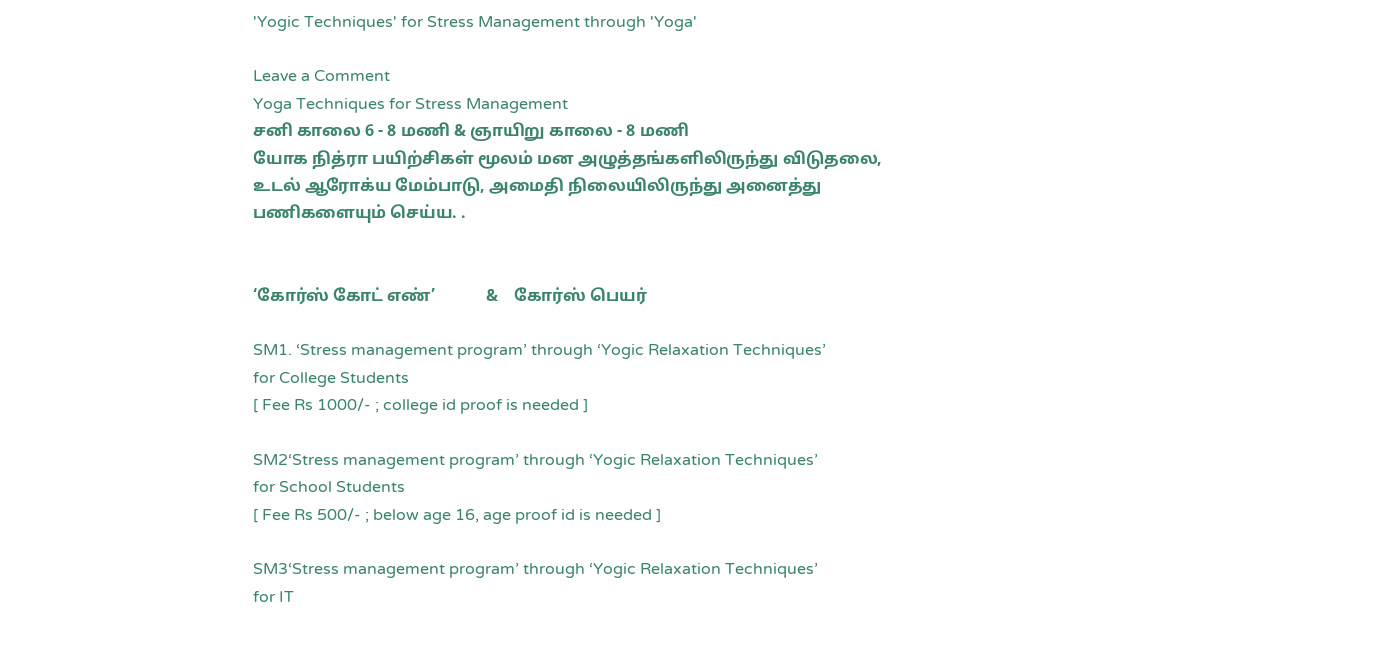'Yogic Techniques' for Stress Management through 'Yoga'

Leave a Comment
Yoga Techniques for Stress Management
சனி காலை 6 - 8 மணி & ஞாயிறு காலை - 8 மணி
யோக நித்ரா பயிற்சிகள் மூலம் மன அழுத்தங்களிலிருந்து விடுதலை, உடல் ஆரோக்ய மேம்பாடு, அமைதி நிலையிலிருந்து அனைத்து பணிகளையும் செய்ய. .


‘கோர்ஸ் கோட் எண்’            &    கோர்ஸ் பெயர்

SM1. ‘Stress management program’ through ‘Yogic Relaxation Techniques’
for College Students
[ Fee Rs 1000/- ; college id proof is needed ]

SM2‘Stress management program’ through ‘Yogic Relaxation Techniques’
for School Students
[ Fee Rs 500/- ; below age 16, age proof id is needed ]

SM3‘Stress management program’ through ‘Yogic Relaxation Techniques’
for IT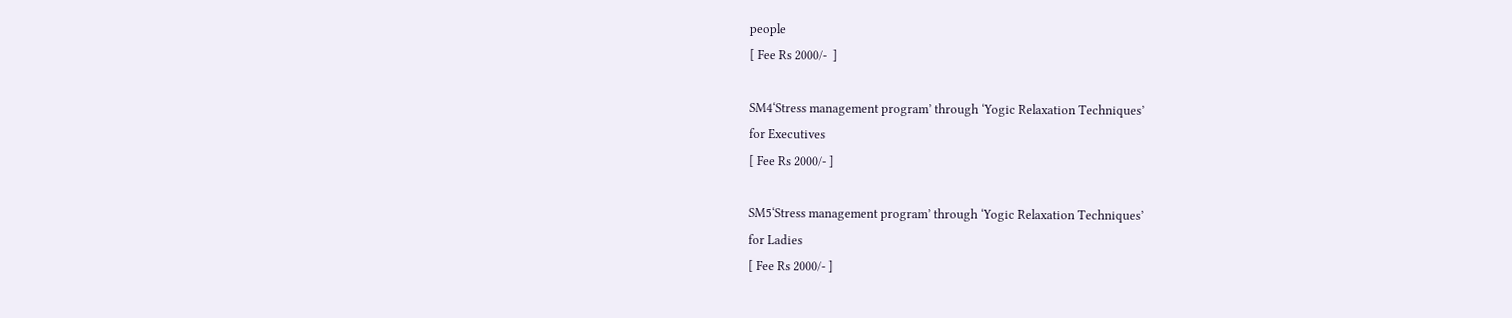people
[ Fee Rs 2000/-  ]

SM4‘Stress management program’ through ‘Yogic Relaxation Techniques’
for Executives
[ Fee Rs 2000/- ]

SM5‘Stress management program’ through ‘Yogic Relaxation Techniques’
for Ladies
[ Fee Rs 2000/- ]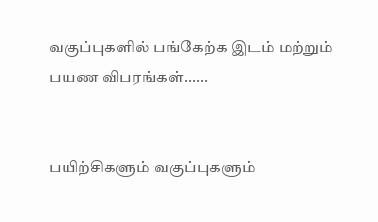வகுப்புகளில் பங்கேற்க இடம் மற்றும் பயண விபரங்கள்......


பயிற்சிகளும் வகுப்புகளும்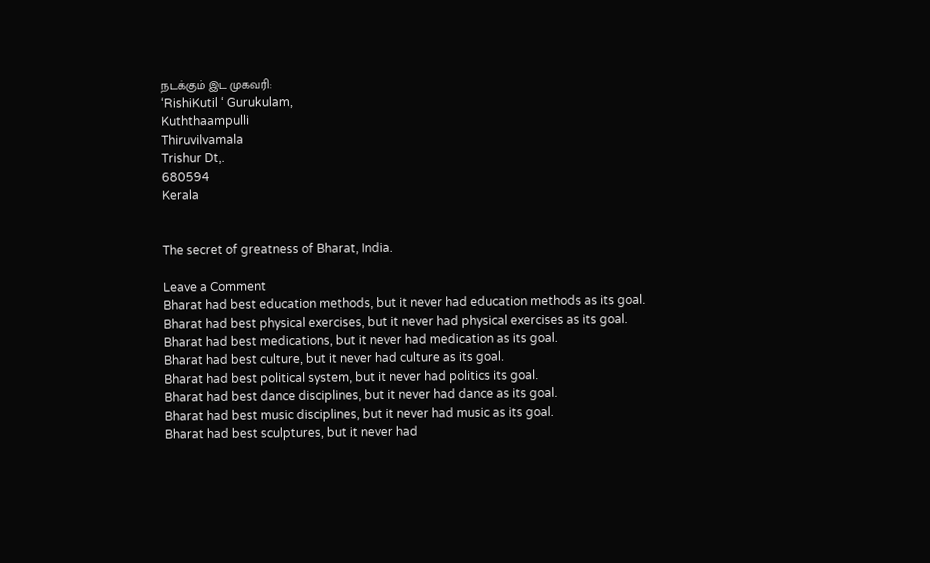நடக்கும் இட முகவரி:
‘RishiKutil ‘ Gurukulam,
Kuththaampulli
Thiruvilvamala
Trishur Dt,.
680594
Kerala


The secret of greatness of Bharat, India.

Leave a Comment
Bharat had best education methods, but it never had education methods as its goal.
Bharat had best physical exercises, but it never had physical exercises as its goal.
Bharat had best medications, but it never had medication as its goal.
Bharat had best culture, but it never had culture as its goal.
Bharat had best political system, but it never had politics its goal.
Bharat had best dance disciplines, but it never had dance as its goal.
Bharat had best music disciplines, but it never had music as its goal.
Bharat had best sculptures, but it never had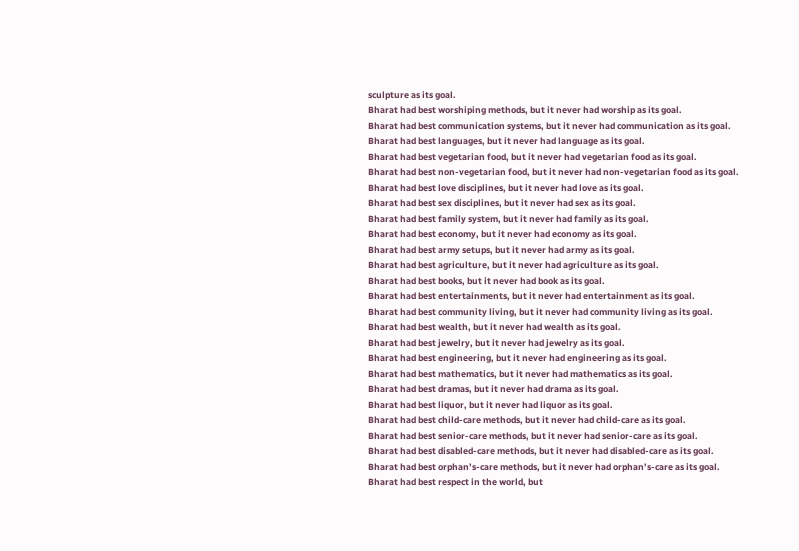sculpture as its goal.
Bharat had best worshiping methods, but it never had worship as its goal.
Bharat had best communication systems, but it never had communication as its goal.
Bharat had best languages, but it never had language as its goal.
Bharat had best vegetarian food, but it never had vegetarian food as its goal.
Bharat had best non-vegetarian food, but it never had non-vegetarian food as its goal.
Bharat had best love disciplines, but it never had love as its goal.
Bharat had best sex disciplines, but it never had sex as its goal.
Bharat had best family system, but it never had family as its goal.
Bharat had best economy, but it never had economy as its goal.
Bharat had best army setups, but it never had army as its goal.
Bharat had best agriculture, but it never had agriculture as its goal.
Bharat had best books, but it never had book as its goal.
Bharat had best entertainments, but it never had entertainment as its goal.
Bharat had best community living, but it never had community living as its goal.
Bharat had best wealth, but it never had wealth as its goal.
Bharat had best jewelry, but it never had jewelry as its goal.
Bharat had best engineering, but it never had engineering as its goal.
Bharat had best mathematics, but it never had mathematics as its goal.
Bharat had best dramas, but it never had drama as its goal.
Bharat had best liquor, but it never had liquor as its goal.
Bharat had best child-care methods, but it never had child-care as its goal.
Bharat had best senior-care methods, but it never had senior-care as its goal.
Bharat had best disabled-care methods, but it never had disabled-care as its goal.
Bharat had best orphan’s-care methods, but it never had orphan’s-care as its goal.
Bharat had best respect in the world, but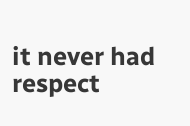it never had respect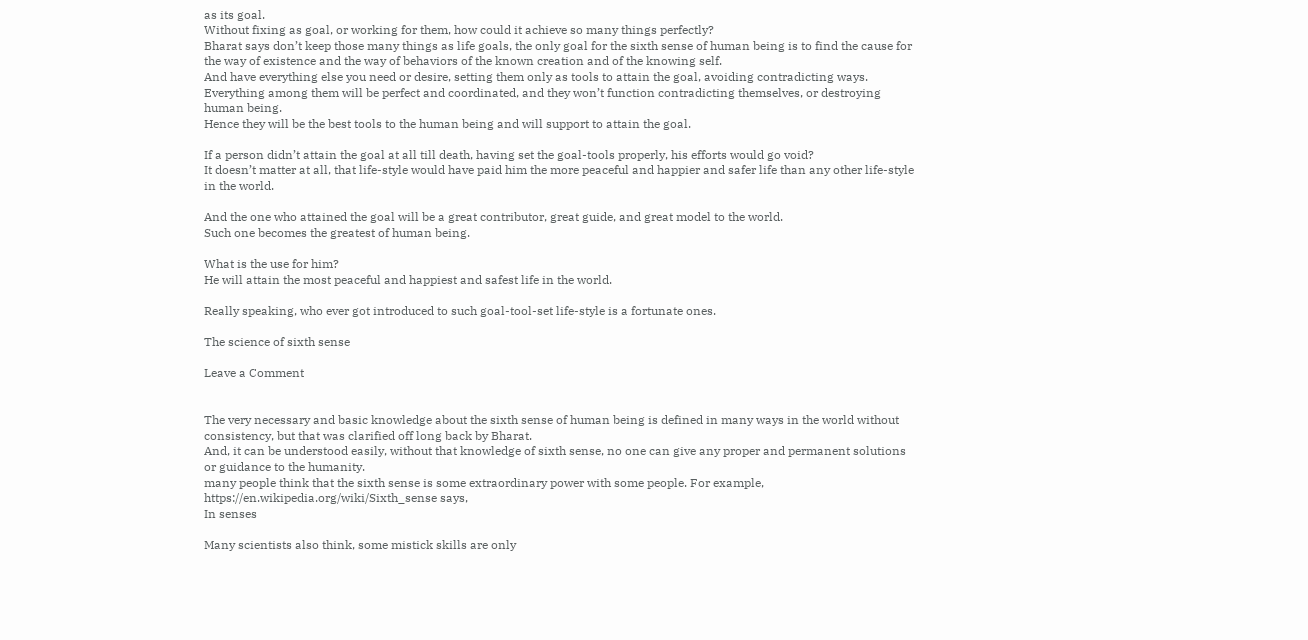as its goal.
Without fixing as goal, or working for them, how could it achieve so many things perfectly?
Bharat says don’t keep those many things as life goals, the only goal for the sixth sense of human being is to find the cause for the way of existence and the way of behaviors of the known creation and of the knowing self.
And have everything else you need or desire, setting them only as tools to attain the goal, avoiding contradicting ways.
Everything among them will be perfect and coordinated, and they won’t function contradicting themselves, or destroying human being.
Hence they will be the best tools to the human being and will support to attain the goal.

If a person didn’t attain the goal at all till death, having set the goal-tools properly, his efforts would go void?
It doesn’t matter at all, that life-style would have paid him the more peaceful and happier and safer life than any other life-style in the world.

And the one who attained the goal will be a great contributor, great guide, and great model to the world.
Such one becomes the greatest of human being.

What is the use for him?
He will attain the most peaceful and happiest and safest life in the world.

Really speaking, who ever got introduced to such goal-tool-set life-style is a fortunate ones.

The science of sixth sense

Leave a Comment


The very necessary and basic knowledge about the sixth sense of human being is defined in many ways in the world without consistency, but that was clarified off long back by Bharat.
And, it can be understood easily, without that knowledge of sixth sense, no one can give any proper and permanent solutions or guidance to the humanity.
many people think that the sixth sense is some extraordinary power with some people. For example, https://en.wikipedia.org/wiki/Sixth_sense says,
In senses

Many scientists also think, some mistick skills are only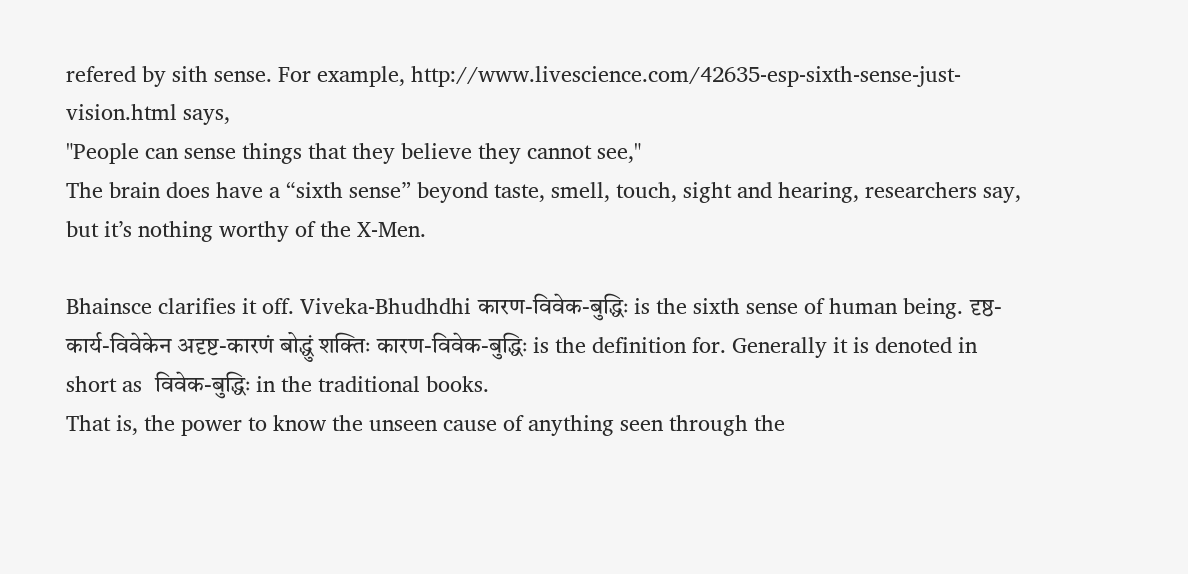refered by sith sense. For example, http://www.livescience.com/42635-esp-sixth-sense-just-vision.html says,
"People can sense things that they believe they cannot see,"
The brain does have a “sixth sense” beyond taste, smell, touch, sight and hearing, researchers say, but it’s nothing worthy of the X-Men.

Bhainsce clarifies it off. Viveka-Bhudhdhi कारण-विवेक-बुद्धिः is the sixth sense of human being. दृष्ठ-कार्य-विवेकेन अदृष्ट-कारणं बोद्धुं शक्तिः कारण-विवेक-बुद्धिः is the definition for. Generally it is denoted in short as  विवेक-बुद्धिः in the traditional books.
That is, the power to know the unseen cause of anything seen through the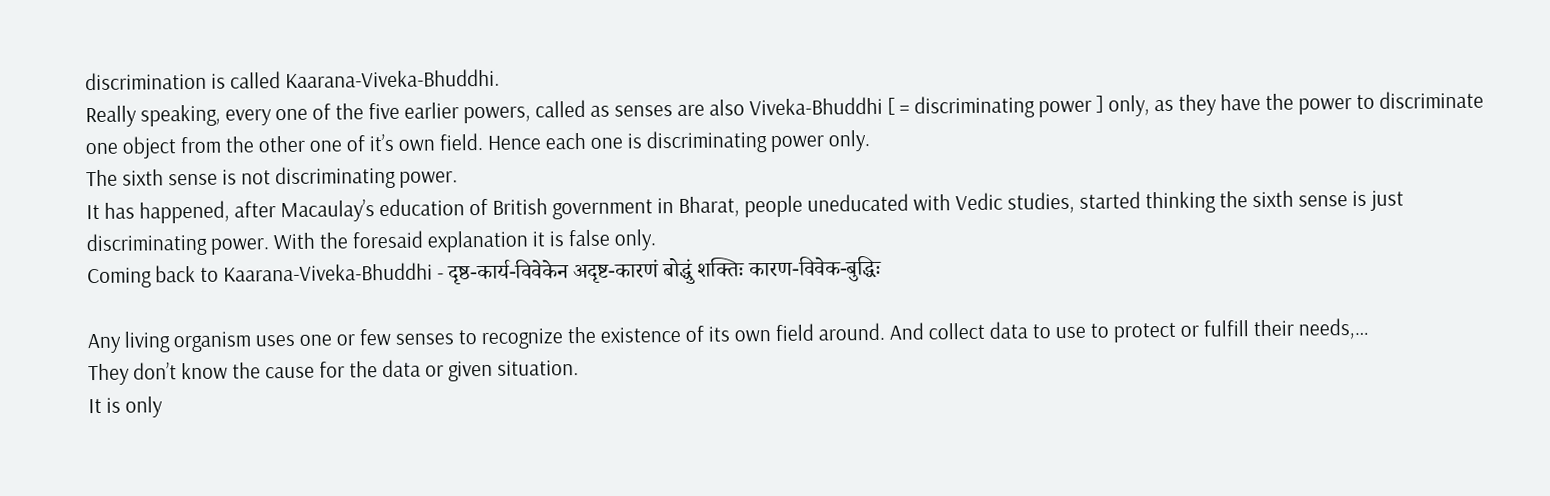discrimination is called Kaarana-Viveka-Bhuddhi.
Really speaking, every one of the five earlier powers, called as senses are also Viveka-Bhuddhi [ = discriminating power ] only, as they have the power to discriminate one object from the other one of it’s own field. Hence each one is discriminating power only.
The sixth sense is not discriminating power.
It has happened, after Macaulay’s education of British government in Bharat, people uneducated with Vedic studies, started thinking the sixth sense is just discriminating power. With the foresaid explanation it is false only.
Coming back to Kaarana-Viveka-Bhuddhi - दृष्ठ-कार्य-विवेकेन अदृष्ट-कारणं बोद्धुं शक्तिः कारण-विवेक-बुद्धिः

Any living organism uses one or few senses to recognize the existence of its own field around. And collect data to use to protect or fulfill their needs,…
They don’t know the cause for the data or given situation.
It is only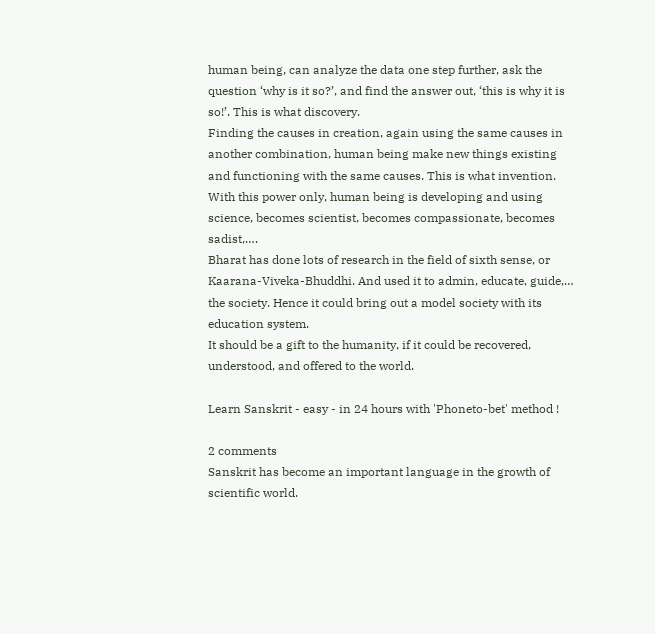human being, can analyze the data one step further, ask the question ‘why is it so?’, and find the answer out, ‘this is why it is so!’. This is what discovery.
Finding the causes in creation, again using the same causes in another combination, human being make new things existing and functioning with the same causes. This is what invention.
With this power only, human being is developing and using science, becomes scientist, becomes compassionate, becomes sadist,….
Bharat has done lots of research in the field of sixth sense, or Kaarana-Viveka-Bhuddhi. And used it to admin, educate, guide,… the society. Hence it could bring out a model society with its education system.
It should be a gift to the humanity, if it could be recovered, understood, and offered to the world.

Learn Sanskrit - easy - in 24 hours with 'Phoneto-bet' method !

2 comments
Sanskrit has become an important language in the growth of scientific world.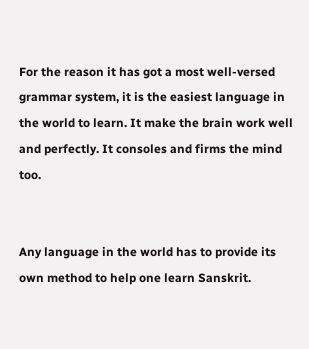For the reason it has got a most well-versed grammar system, it is the easiest language in the world to learn. It make the brain work well and perfectly. It consoles and firms the mind too.


Any language in the world has to provide its own method to help one learn Sanskrit.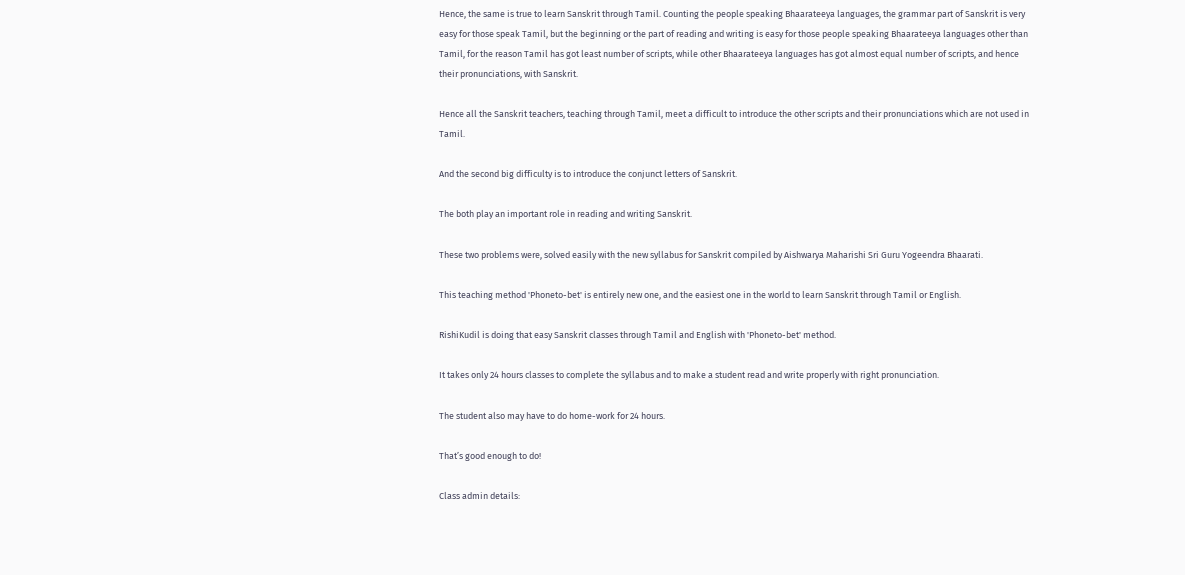Hence, the same is true to learn Sanskrit through Tamil. Counting the people speaking Bhaarateeya languages, the grammar part of Sanskrit is very easy for those speak Tamil, but the beginning or the part of reading and writing is easy for those people speaking Bhaarateeya languages other than Tamil, for the reason Tamil has got least number of scripts, while other Bhaarateeya languages has got almost equal number of scripts, and hence their pronunciations, with Sanskrit.

Hence all the Sanskrit teachers, teaching through Tamil, meet a difficult to introduce the other scripts and their pronunciations which are not used in Tamil.

And the second big difficulty is to introduce the conjunct letters of Sanskrit.

The both play an important role in reading and writing Sanskrit.

These two problems were, solved easily with the new syllabus for Sanskrit compiled by Aishwarya Maharishi Sri Guru Yogeendra Bhaarati.

This teaching method 'Phoneto-bet' is entirely new one, and the easiest one in the world to learn Sanskrit through Tamil or English.

RishiKudil is doing that easy Sanskrit classes through Tamil and English with 'Phoneto-bet' method.

It takes only 24 hours classes to complete the syllabus and to make a student read and write properly with right pronunciation.

The student also may have to do home-work for 24 hours.

That’s good enough to do!

Class admin details: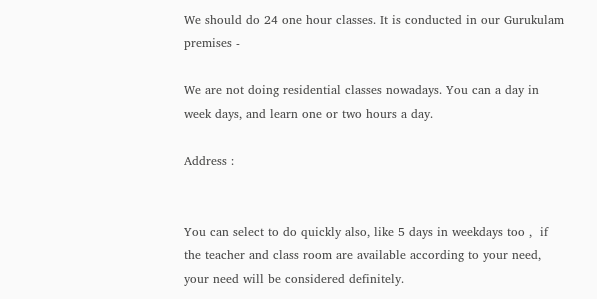We should do 24 one hour classes. It is conducted in our Gurukulam premises -

We are not doing residential classes nowadays. You can a day in week days, and learn one or two hours a day.

Address :


You can select to do quickly also, like 5 days in weekdays too ,  if the teacher and class room are available according to your need, your need will be considered definitely.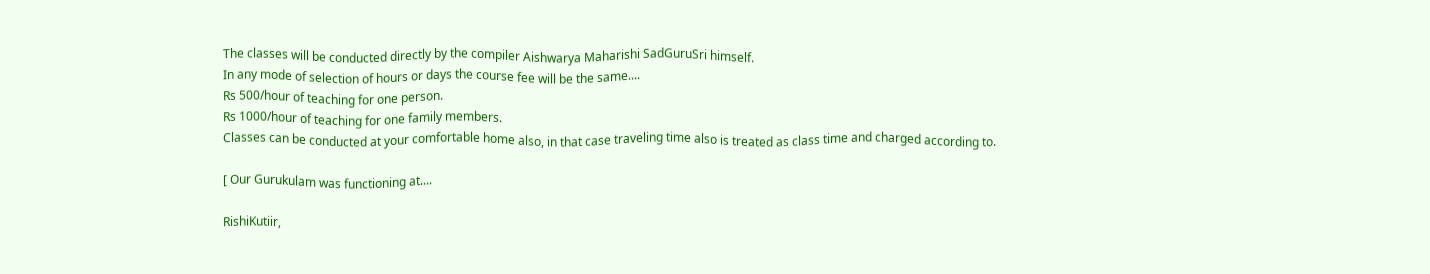The classes will be conducted directly by the compiler Aishwarya Maharishi SadGuruSri himself.
In any mode of selection of hours or days the course fee will be the same....
Rs 500/hour of teaching for one person.
Rs 1000/hour of teaching for one family members.
Classes can be conducted at your comfortable home also, in that case traveling time also is treated as class time and charged according to.

[ Our Gurukulam was functioning at....

RishiKutiir,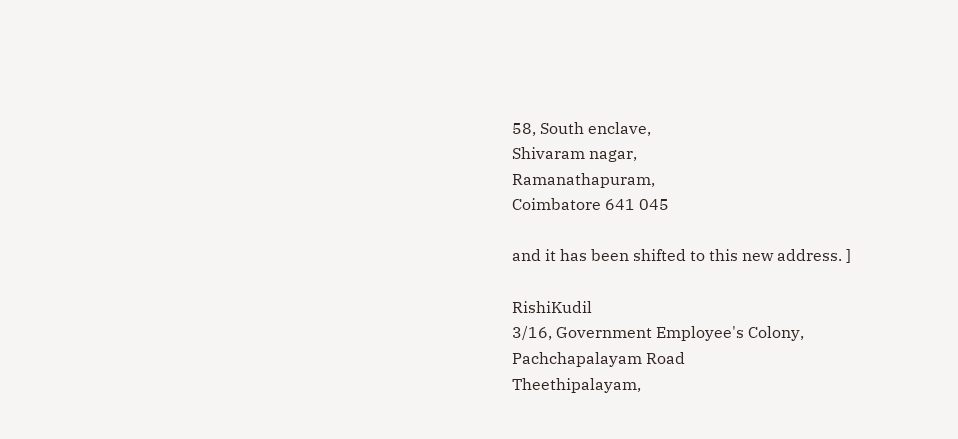58, South enclave,
Shivaram nagar,
Ramanathapuram,
Coimbatore 641 045

and it has been shifted to this new address. ]

RishiKudil
3/16, Government Employee's Colony,
Pachchapalayam Road
Theethipalayam,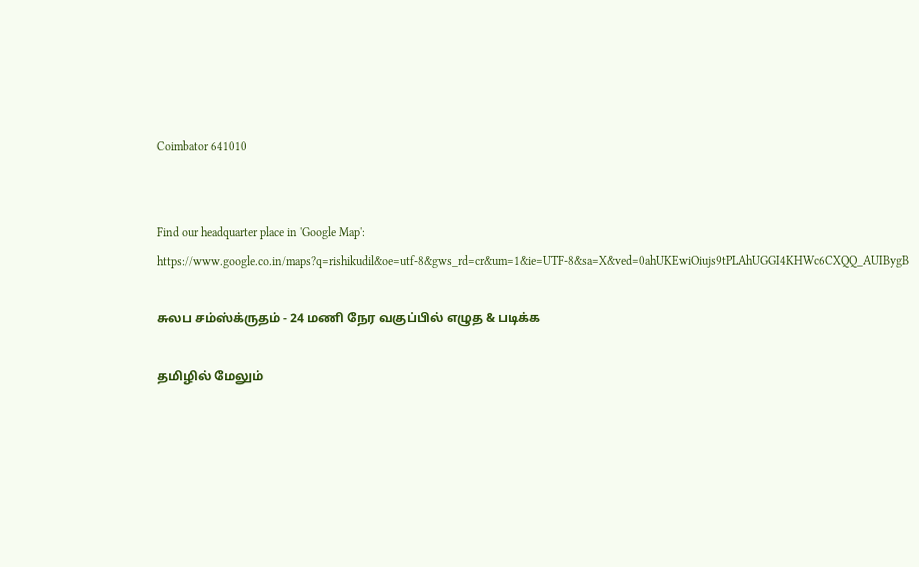Coimbator 641010


Find our headquarter place in 'Google Map':
https://www.google.co.in/maps?q=rishikudil&oe=utf-8&gws_rd=cr&um=1&ie=UTF-8&sa=X&ved=0ahUKEwiOiujs9tPLAhUGGI4KHWc6CXQQ_AUIBygB

சுலப சம்ஸ்க்ருதம் - 24 மணி நேர வகுப்பில் எழுத & படிக்க

தமிழில் மேலும்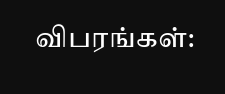விபரங்கள்: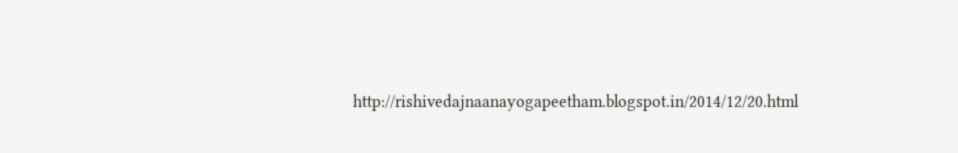http://rishivedajnaanayogapeetham.blogspot.in/2014/12/20.html